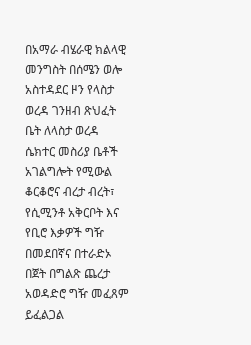በአማራ ብሄራዊ ክልላዊ መንግስት በሰሜን ወሎ አስተዳደር ዞን የላስታ ወረዳ ገንዘብ ጽህፈት ቤት ለላስታ ወረዳ ሴክተር መስሪያ ቤቶች አገልግሎት የሚውል ቆርቆሮና ብረታ ብረት፣ የሲሚንቶ አቅርቦት እና የቢሮ እቃዎች ግዥ በመደበኛና በተራድኦ በጀት በግልጽ ጨረታ አወዳድሮ ግዥ መፈጸም ይፈልጋል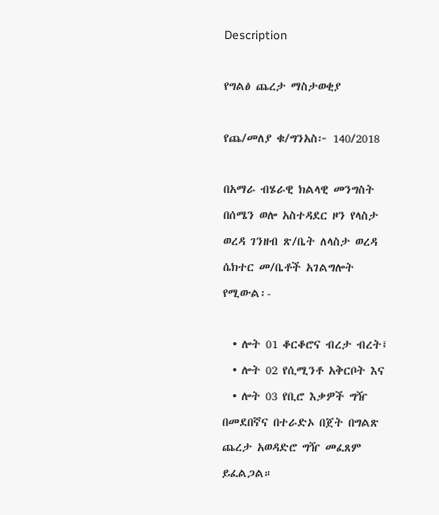Description

የግልፅ ጨረታ ማስታወቂያ

የጨ/መለያ ቁ/ግንአስ፦ 140/2018

በአማራ ብሄራዊ ክልላዊ መንግስት በሰሜን ወሎ አስተዳደር ዞን የላስታ ወረዳ ገንዘብ ጽ/ቤት ለላስታ ወረዳ ሴክተር መ/ቤቶች አገልግሎት የሚውል፡-

  • ሎት 01 ቆርቆሮና ብረታ ብረት፤
  • ሎት 02 የሲሚንቶ አቅርቦት እና
  • ሎት 03 የቢሮ እቃዎች ግዥ በመደበኛና በተራድኦ በጀት በግልጽ ጨረታ አወዳድሮ ግዥ መፈጸም ይፈልጋል።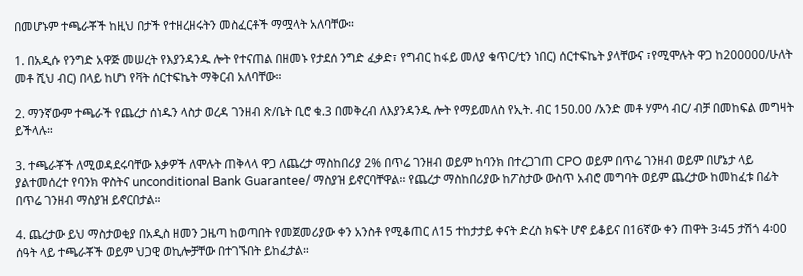በመሆኑም ተጫራቾች ከዚህ በታች የተዘረዘሩትን መስፈርቶች ማሟላት አለባቸው።

1. በአዲሱ የንግድ አዋጅ መሠረት የእያንዳንዱ ሎት የተናጠል በዘመኑ የታደሰ ንግድ ፈቃድ፣ የግብር ከፋይ መለያ ቁጥር/ቲን ነበር) ሰርተፍኬት ያላቸውና ፣የሚሞሉት ዋጋ ከ200000/ሁለት መቶ ሺህ ብር) በላይ ከሆነ የቫት ሰርተፍኬት ማቅርብ አለባቸው።

2. ማንኛውም ተጫራች የጨረታ ሰነዱን ላስታ ወረዳ ገንዘብ ጽ/ቤት ቢሮ ቁ.3 በመቅረብ ለእያንዳንዱ ሎት የማይመለስ የኢት. ብር 150.00 /አንድ መቶ ሃምሳ ብር/ ብቻ በመከፍል መግዛት ይችላሉ።

3. ተጫራቾች ለሚወዳደሩባቸው እቃዎች ለሞሉት ጠቅላላ ዋጋ ለጨረታ ማስከበሪያ 2% በጥሬ ገንዘብ ወይም ከባንክ በተረጋገጠ CPO ወይም በጥሬ ገንዘብ ወይም በሆኔታ ላይ ያልተመሰረተ የባንክ ዋስትና unconditional Bank Guarantee/ ማስያዝ ይኖርባቸዋል፡፡ የጨረታ ማስከበሪያው ከፖስታው ውስጥ አብሮ መግባት ወይም ጨረታው ከመከፈቱ በፊት በጥሬ ገንዘብ ማስያዝ ይኖርበታል።

4. ጨረታው ይህ ማስታወቂያ በአዲስ ዘመን ጋዜጣ ከወጣበት የመጀመሪያው ቀን አንስቶ የሚቆጠር ለ15 ተከታታይ ቀናት ድረስ ክፍት ሆኖ ይቆይና በ16ኛው ቀን ጠዋት 3፡45 ታሽጎ 4፡00 ሰዓት ላይ ተጫራቾች ወይም ህጋዊ ወኪሎቻቸው በተገኙበት ይከፈታል።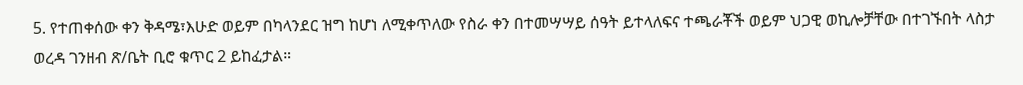5. የተጠቀሰው ቀን ቅዳሜ፣እሁድ ወይም በካላንደር ዝግ ከሆነ ለሚቀጥለው የስራ ቀን በተመሣሣይ ሰዓት ይተላለፍና ተጫራቾች ወይም ህጋዊ ወኪሎቻቸው በተገኙበት ላስታ ወረዳ ገንዘብ ጽ/ቤት ቢሮ ቁጥር 2 ይከፈታል።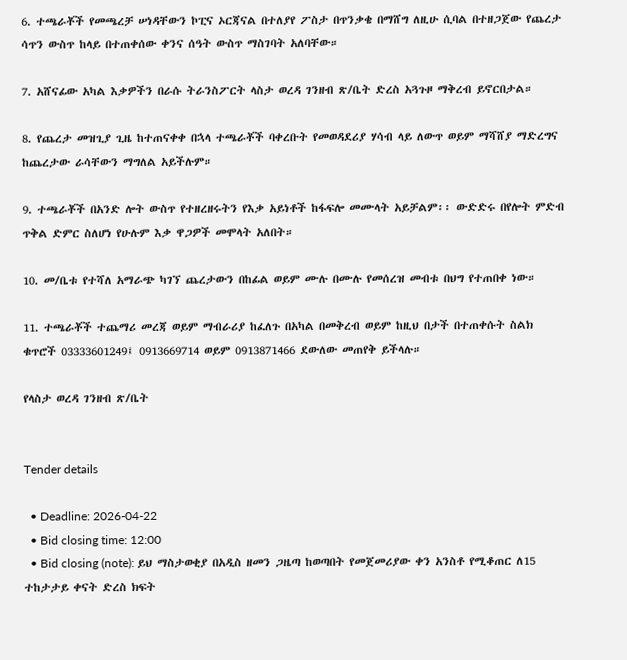6. ተጫራቾች የመጫረቻ ሠነዳቸውን ኮፒና ኦርጃናል በተለያየ ፖስታ በጥንቃቄ በማሸግ ለዚሁ ሲባል በተዘጋጀው የጨረታ ሳጥን ውስጥ ከላይ በተጠቀሰው ቀንና ሰዓት ውስጥ ማስገባት አለባቸው።

7. አሸናፊው አካል እቃዎችን በራሱ ትራንስፖርት ላስታ ወረዳ ገንዘብ ጽ/ቤት ድረስ አጓጉዞ ማቅረብ ይኖርበታል።

8. የጨረታ መዝጊያ ጊዜ ከተጠናቀቀ በኋላ ተጫራቾች ባቀረቡት የመወዳደሪያ ሃሳብ ላይ ለውጥ ወይም ማሻሸያ ማድረግና ከጨረታው ራሳቸውን ማግለል አይችሉም።

9. ተጫራቾች በአንድ ሎት ውስጥ የተዘረዘሩትን የእቃ አይነቶች ከፋፍሎ መሙላት አይቻልም፡፡ ውድድሩ በየሎት ምድብ ጥቅል ድምር ስለሆነ የሁሉም እቃ ዋጋዎች መሞላት አለበት።

10. መ/ቤቱ የተሻለ አማራጭ ካገኘ ጨረታውን በከፊል ወይም ሙሉ በሙሉ የመሰረዝ መብቱ በህግ የተጠበቀ ነው።

11. ተጫራቾች ተጨማሪ መረጃ ወይም ማብራሪያ ከፈለጉ በአካል በመቅረብ ወይም ከዚህ በታች በተጠቀሱት ስልክ ቁጥሮች 03333601249፤ 0913669714 ወይም 0913871466 ደውለው መጠየቅ ይችላሉ።

የላስታ ወረዳ ገንዘብ ጽ/ቤት


Tender details

  • Deadline: 2026-04-22
  • Bid closing time: 12:00
  • Bid closing (note): ይህ ማስታወቂያ በአዲስ ዘመን ጋዜጣ ከወጣበት የመጀመሪያው ቀን አንስቶ የሚቆጠር ለ15 ተከታታይ ቀናት ድረስ ክፍት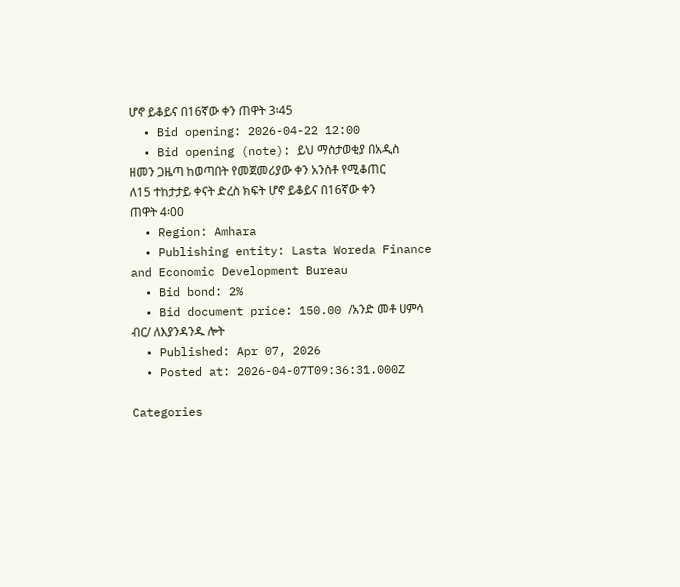ሆኖ ይቆይና በ16ኛው ቀን ጠዋት 3፡45
  • Bid opening: 2026-04-22 12:00
  • Bid opening (note): ይህ ማስታወቂያ በአዲስ ዘመን ጋዜጣ ከወጣበት የመጀመሪያው ቀን አንስቶ የሚቆጠር ለ15 ተከታታይ ቀናት ድረስ ክፍት ሆኖ ይቆይና በ16ኛው ቀን ጠዋት 4፡00
  • Region: Amhara
  • Publishing entity: Lasta Woreda Finance and Economic Development Bureau
  • Bid bond: 2%
  • Bid document price: 150.00 /አንድ መቶ ሀምሳ ብር/ ለእያንዳንዱ ሎት
  • Published: Apr 07, 2026
  • Posted at: 2026-04-07T09:36:31.000Z

Categories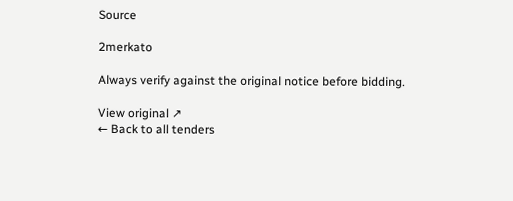Source

2merkato

Always verify against the original notice before bidding.

View original ↗
← Back to all tenders